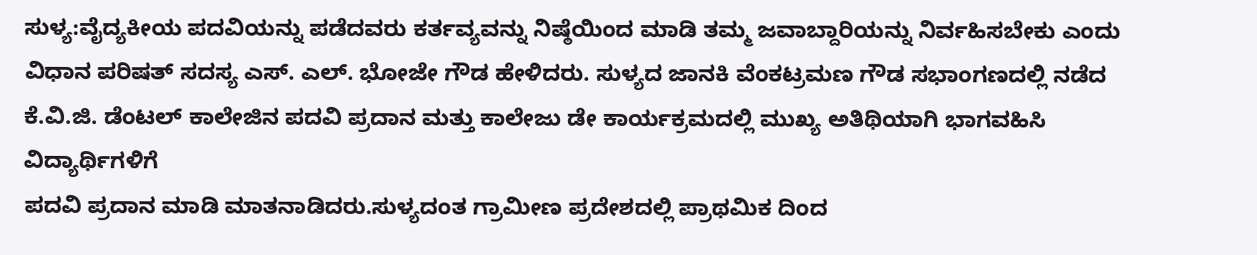ಸುಳ್ಯ:ವೈದ್ಯಕೀಯ ಪದವಿಯನ್ನು ಪಡೆದವರು ಕರ್ತವ್ಯವನ್ನು ನಿಷ್ಠೆಯಿಂದ ಮಾಡಿ ತಮ್ಮ ಜವಾಬ್ದಾರಿಯನ್ನು ನಿರ್ವಹಿಸಬೇಕು ಎಂದು ವಿಧಾನ ಪರಿಷತ್ ಸದಸ್ಯ ಎಸ್. ಎಲ್. ಭೋಜೇ ಗೌಡ ಹೇಳಿದರು. ಸುಳ್ಯದ ಜಾನಕಿ ವೆಂಕಟ್ರಮಣ ಗೌಡ ಸಭಾಂಗಣದಲ್ಲಿ ನಡೆದ ಕೆ.ವಿ.ಜಿ. ಡೆಂಟಲ್ ಕಾಲೇಜಿನ ಪದವಿ ಪ್ರದಾನ ಮತ್ತು ಕಾಲೇಜು ಡೇ ಕಾರ್ಯಕ್ರಮದಲ್ಲಿ ಮುಖ್ಯ ಅತಿಥಿಯಾಗಿ ಭಾಗವಹಿಸಿ ವಿದ್ಯಾರ್ಥಿಗಳಿಗೆ
ಪದವಿ ಪ್ರದಾನ ಮಾಡಿ ಮಾತನಾಡಿದರು.ಸುಳ್ಯದಂತ ಗ್ರಾಮೀಣ ಪ್ರದೇಶದಲ್ಲಿ ಪ್ರಾಥಮಿಕ ದಿಂದ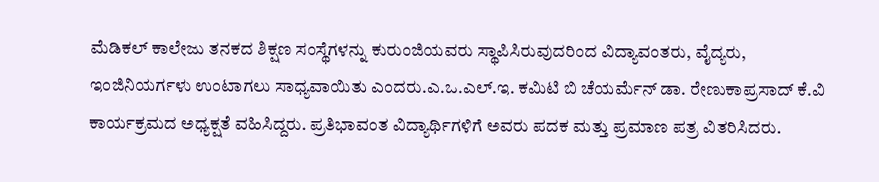ಮೆಡಿಕಲ್ ಕಾಲೇಜು ತನಕದ ಶಿಕ್ಷಣ ಸಂಸ್ಥೆಗಳನ್ನು ಕುರುಂಜಿಯವರು ಸ್ಥಾಪಿಸಿರುವುದರಿಂದ ವಿದ್ಯಾವಂತರು, ವೈದ್ಯರು, ಇಂಜಿನಿಯರ್ಗಳು ಉಂಟಾಗಲು ಸಾಧ್ಯವಾಯಿತು ಎಂದರು.ಎ.ಒ.ಎಲ್.ಇ. ಕಮಿಟಿ ಬಿ ಚೆಯರ್ಮೆನ್ ಡಾ. ರೇಣುಕಾಪ್ರಸಾದ್ ಕೆ.ವಿ ಕಾರ್ಯಕ್ರಮದ ಅಧ್ಯಕ್ಷತೆ ವಹಿಸಿದ್ದರು. ಪ್ರತಿಭಾವಂತ ವಿದ್ಯಾರ್ಥಿಗಳಿಗೆ ಅವರು ಪದಕ ಮತ್ತು ಪ್ರಮಾಣ ಪತ್ರ ವಿತರಿಸಿದರು.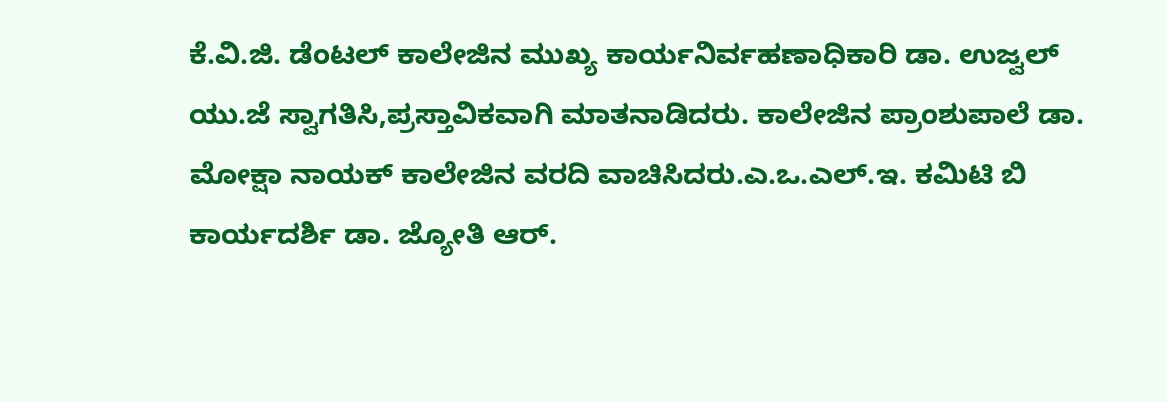ಕೆ.ವಿ.ಜಿ. ಡೆಂಟಲ್ ಕಾಲೇಜಿನ ಮುಖ್ಯ ಕಾರ್ಯನಿರ್ವಹಣಾಧಿಕಾರಿ ಡಾ. ಉಜ್ವಲ್ ಯು.ಜೆ ಸ್ವಾಗತಿಸಿ,ಪ್ರಸ್ತಾವಿಕವಾಗಿ ಮಾತನಾಡಿದರು. ಕಾಲೇಜಿನ ಪ್ರಾಂಶುಪಾಲೆ ಡಾ. ಮೋಕ್ಷಾ ನಾಯಕ್ ಕಾಲೇಜಿನ ವರದಿ ವಾಚಿಸಿದರು.ಎ.ಒ.ಎಲ್.ಇ. ಕಮಿಟಿ ಬಿ ಕಾರ್ಯದರ್ಶಿ ಡಾ. ಜ್ಯೋತಿ ಆರ್.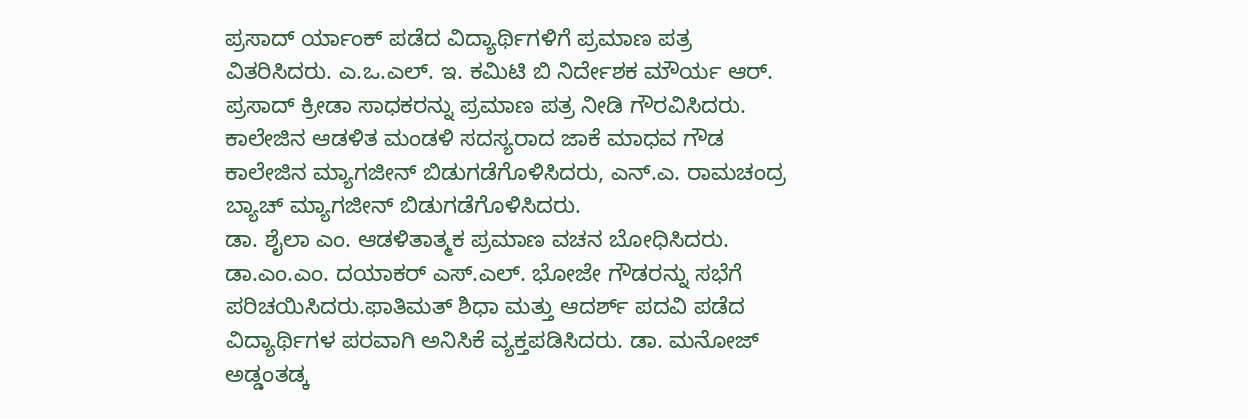ಪ್ರಸಾದ್ ರ್ಯಾಂಕ್ ಪಡೆದ ವಿದ್ಯಾರ್ಥಿಗಳಿಗೆ ಪ್ರಮಾಣ ಪತ್ರ ವಿತರಿಸಿದರು. ಎ.ಒ.ಎಲ್. ಇ. ಕಮಿಟಿ ಬಿ ನಿರ್ದೇಶಕ ಮೌರ್ಯ ಆರ್. ಪ್ರಸಾದ್ ಕ್ರೀಡಾ ಸಾಧಕರನ್ನು ಪ್ರಮಾಣ ಪತ್ರ ನೀಡಿ ಗೌರವಿಸಿದರು. ಕಾಲೇಜಿನ ಆಡಳಿತ ಮಂಡಳಿ ಸದಸ್ಯರಾದ ಜಾಕೆ ಮಾಧವ ಗೌಡ ಕಾಲೇಜಿನ ಮ್ಯಾಗಜೀನ್ ಬಿಡುಗಡೆಗೊಳಿಸಿದರು, ಎನ್.ಎ. ರಾಮಚಂದ್ರ ಬ್ಯಾಚ್ ಮ್ಯಾಗಜೀನ್ ಬಿಡುಗಡೆಗೊಳಿಸಿದರು.
ಡಾ. ಶೈಲಾ ಎಂ. ಆಡಳಿತಾತ್ಮಕ ಪ್ರಮಾಣ ವಚನ ಬೋಧಿಸಿದರು. ಡಾ.ಎಂ.ಎಂ. ದಯಾಕರ್ ಎಸ್.ಎಲ್. ಭೋಜೇ ಗೌಡರನ್ನು ಸಭೆಗೆ ಪರಿಚಯಿಸಿದರು.ಫಾತಿಮತ್ ಶಿಧಾ ಮತ್ತು ಆದರ್ಶ್ ಪದವಿ ಪಡೆದ ವಿದ್ಯಾರ್ಥಿಗಳ ಪರವಾಗಿ ಅನಿಸಿಕೆ ವ್ಯಕ್ತಪಡಿಸಿದರು. ಡಾ. ಮನೋಜ್ ಅಡ್ಡಂತಡ್ಕ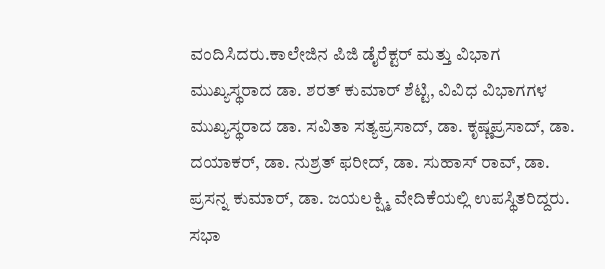ವಂದಿಸಿದರು.ಕಾಲೇಜಿನ ಪಿಜಿ ಡೈರೆಕ್ಟರ್ ಮತ್ತು ವಿಭಾಗ ಮುಖ್ಯಸ್ಥರಾದ ಡಾ. ಶರತ್ ಕುಮಾರ್ ಶೆಟ್ಟಿ, ವಿವಿಧ ವಿಭಾಗಗಳ ಮುಖ್ಯಸ್ಥರಾದ ಡಾ. ಸವಿತಾ ಸತ್ಯಪ್ರಸಾದ್, ಡಾ. ಕೃಷ್ಣಪ್ರಸಾದ್, ಡಾ. ದಯಾಕರ್, ಡಾ. ನುಶ್ರತ್ ಫರೀದ್, ಡಾ. ಸುಹಾಸ್ ರಾವ್, ಡಾ. ಪ್ರಸನ್ನ ಕುಮಾರ್, ಡಾ. ಜಯಲಕ್ಷ್ಮಿ ವೇದಿಕೆಯಲ್ಲಿ ಉಪಸ್ಥಿತರಿದ್ದರು. ಸಭಾ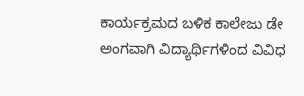ಕಾರ್ಯಕ್ರಮದ ಬಳಿಕ ಕಾಲೇಜು ಡೇ ಅಂಗವಾಗಿ ವಿದ್ಯಾರ್ಥಿಗಳಿಂದ ವಿವಿಧ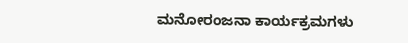ಮನೋರಂಜನಾ ಕಾರ್ಯಕ್ರಮಗಳು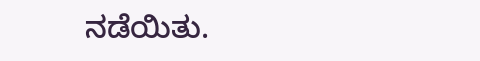ನಡೆಯಿತು.